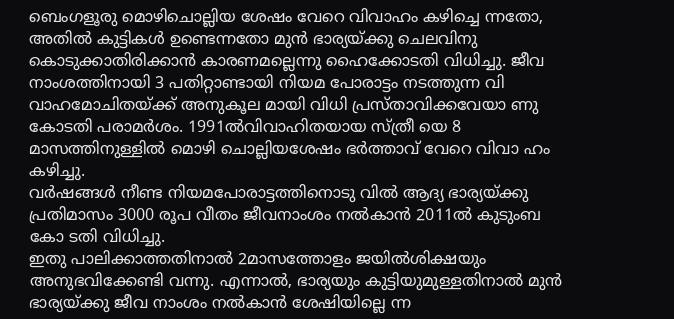ബെംഗളൂരു മൊഴിചൊല്ലിയ ശേഷം വേറെ വിവാഹം കഴിച്ചെ ന്നതോ, അതിൽ കുട്ടികൾ ഉണ്ടെന്നതോ മുൻ ഭാര്യയ്ക്കു ചെലവിനു കൊടുക്കാതിരിക്കാൻ കാരണമല്ലെന്നു ഹൈക്കോടതി വിധിച്ചു. ജീവ നാംശത്തിനായി 3 പതിറ്റാണ്ടായി നിയമ പോരാട്ടം നടത്തുന്ന വി വാഹമോചിതയ്ക്ക് അനുകൂല മായി വിധി പ്രസ്താവിക്കവേയാ ണു കോടതി പരാമർശം. 1991ൽവിവാഹിതയായ സ്ത്രീ യെ 8 മാസത്തിനുള്ളിൽ മൊഴി ചൊല്ലിയശേഷം ഭർത്താവ് വേറെ വിവാ ഹം കഴിച്ചു.
വർഷങ്ങൾ നീണ്ട നിയമപോരാട്ടത്തിനൊടു വിൽ ആദ്യ ഭാര്യയ്ക്കു പ്രതിമാസം 3000 രൂപ വീതം ജീവനാംശം നൽകാൻ 2011ൽ കുടുംബ കോ ടതി വിധിച്ചു.
ഇതു പാലിക്കാത്തതിനാൽ 2മാസത്തോളം ജയിൽശിക്ഷയും അനുഭവിക്കേണ്ടി വന്നു. എന്നാൽ, ഭാര്യയും കുട്ടിയുമുള്ളതിനാൽ മുൻ ഭാര്യയ്ക്കു ജീവ നാംശം നൽകാൻ ശേഷിയില്ലെ ന്ന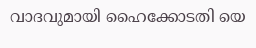വാദവുമായി ഹൈക്കോടതി യെ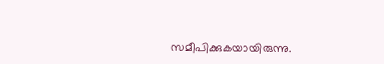സമീപിക്കുകയായിരുന്നു.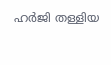ഹർജി തള്ളിയ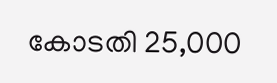കോടതി 25,000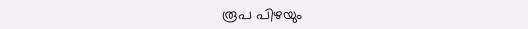രൂപ പിഴയും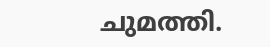ചുമത്തി.